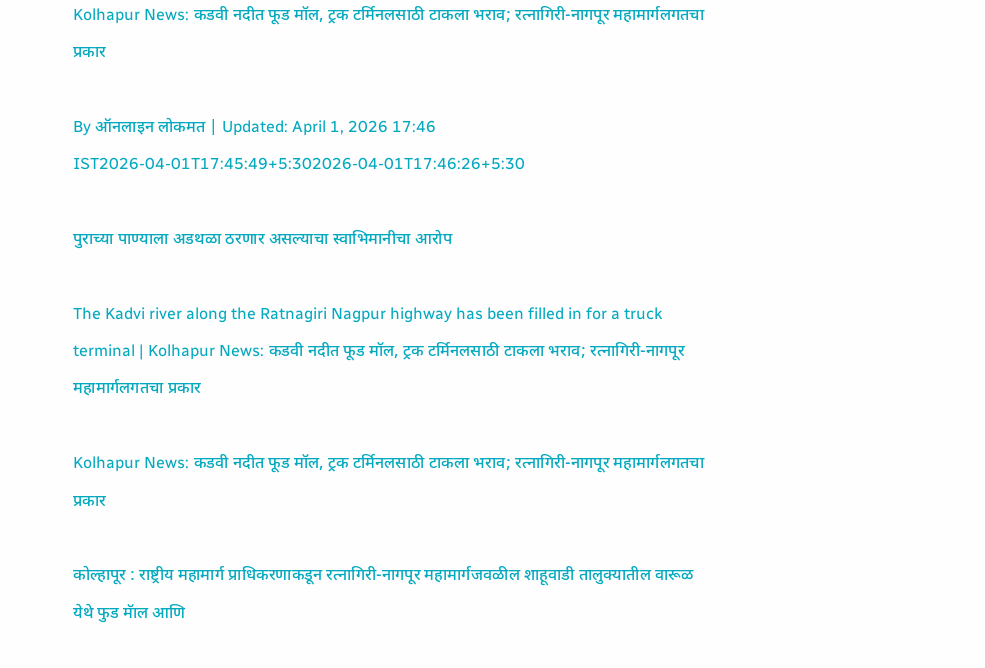Kolhapur News: कडवी नदीत फूड मॉल, ट्रक टर्मिनलसाठी टाकला भराव; रत्नागिरी-नागपूर महामार्गलगतचा प्रकार

By ऑनलाइन लोकमत | Updated: April 1, 2026 17:46 IST2026-04-01T17:45:49+5:302026-04-01T17:46:26+5:30

पुराच्या पाण्याला अडथळा ठरणार असल्याचा स्वाभिमानीचा आरोप

The Kadvi river along the Ratnagiri Nagpur highway has been filled in for a truck terminal | Kolhapur News: कडवी नदीत फूड मॉल, ट्रक टर्मिनलसाठी टाकला भराव; रत्नागिरी-नागपूर महामार्गलगतचा प्रकार

Kolhapur News: कडवी नदीत फूड मॉल, ट्रक टर्मिनलसाठी टाकला भराव; रत्नागिरी-नागपूर महामार्गलगतचा प्रकार

कोल्हापूर : राष्ट्रीय महामार्ग प्राधिकरणाकडून रत्नागिरी-नागपूर महामार्गजवळील शाहूवाडी तालुक्यातील वारूळ येथे फुड मॅाल आणि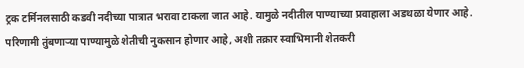ट्रक टर्मिनलसाठी कडवी नदीच्या पात्रात भरावा टाकला जात आहे. यामुळे नदीतील पाण्याच्या प्रवाहाला अडथळा येणार आहे. परिणामी तुंबणाऱ्या पाण्यामुळे शेतीची नुकसान होणार आहे, अशी तक्रार स्वाभिमानी शेतकरी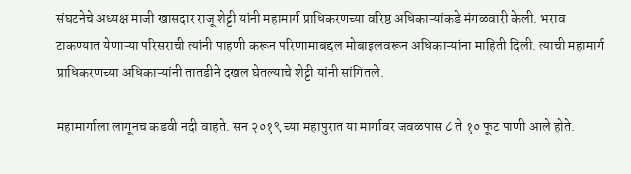संघटनेचे अध्यक्ष माजी खासदार राजू शेट्टी यांनी महामार्ग प्राधिकरणच्या वरिष्ठ अधिकाऱ्यांकडे मंगळवारी केली. भराव टाकण्यात येणाऱ्या परिसराची त्यांनी पाहणी करून परिणामाबद्दल मोबाइलवरून अधिकाऱ्यांना माहिती दिली. त्याची महामार्ग प्राधिकरणच्या अधिकाऱ्यांनी तातडीने दखल घेतल्याचे शेट्टी यांनी सांगितले.

महामार्गाला लागूनच कडवी नदी वाहते. सन २०१९ च्या महापुरात या मार्गावर जवळपास ८ ते १० फूट पाणी आले होते.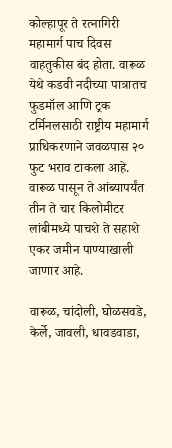कोल्हापूर ते रत्नागिरी महामार्ग पाच दिवस वाहतुकीस बंद होता. वारूळ येथे कडवी नदीच्या पात्रातच फुडमॉल आणि ट्रक टर्मिनलसाठी राष्ट्रीय महामार्ग प्राधिकरणाने जवळपास २० फुट भराव टाकला आहे. वारूळ पासून ते आंब्यापर्यंत तीन ते चार किलोमीटर लांबीमध्ये पाचशे ते सहाशे एकर जमीन पाण्याखाली जाणार आहे.

वारूळ, चांदोली, घोळसवडे, केर्ले, जावली, धावडवाडा,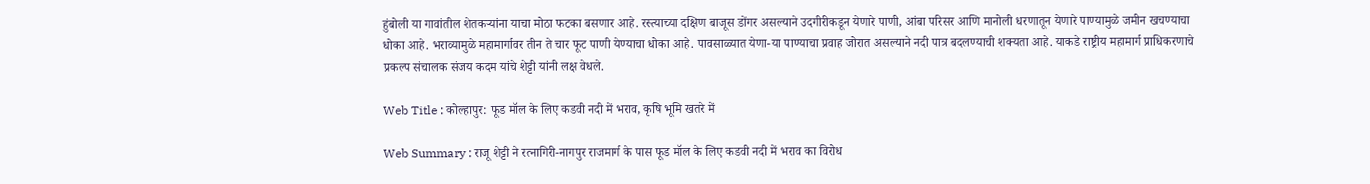हुंबोली या गावांतील शेतकऱ्यांना याचा मोठा फटका बसणार आहे. रस्त्याच्या दक्षिण बाजूस डोंगर असल्याने उदगीरीकडून येणारे पाणी, आंबा परिसर आणि मानोली धरणातून येणारे पाण्यामुळे जमीन खचण्याचा धोका आहे. भराव्यामुळे महामार्गावर तीन ते चार फूट पाणी येण्याचा धोका आहे. पावसाळ्यात येणा-या पाण्याचा प्रवाह जोरात असल्याने नदी पात्र बदलण्याची शक्यता आहे. याकडे राष्ट्रीय महामार्ग प्राधिकरणाचे प्रकल्प संचालक संजय कदम यांचे शेट्टी यांनी लक्ष वेधले.

Web Title : कोल्हापुर: फूड मॉल के लिए कडवी नदी में भराव, कृषि भूमि खतरे में

Web Summary : राजू शेट्टी ने रत्नागिरी-नागपुर राजमार्ग के पास फूड मॉल के लिए कडवी नदी में भराव का विरोध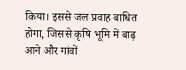किया। इससे जल प्रवाह बाधित होगा, जिससे कृषि भूमि में बाढ़ आने और गांवों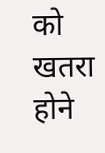को खतरा होने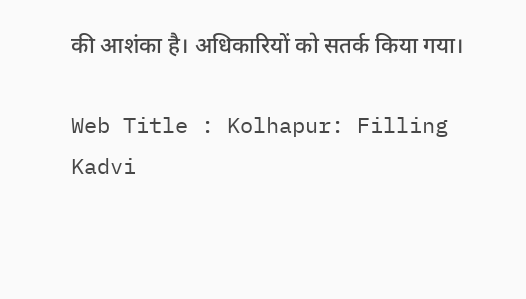की आशंका है। अधिकारियों को सतर्क किया गया।

Web Title : Kolhapur: Filling Kadvi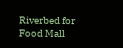Riverbed for Food Mall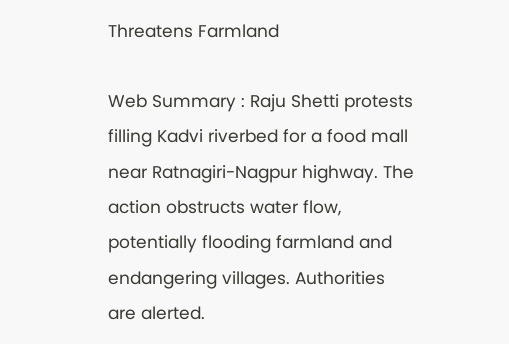Threatens Farmland

Web Summary : Raju Shetti protests filling Kadvi riverbed for a food mall near Ratnagiri-Nagpur highway. The action obstructs water flow, potentially flooding farmland and endangering villages. Authorities are alerted.